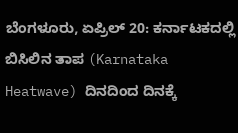ಬೆಂಗಳೂರು, ಏಪ್ರಿಲ್ 20: ಕರ್ನಾಟಕದಲ್ಲಿ ಬಿಸಿಲಿನ ತಾಪ (Karnataka Heatwave) ದಿನದಿಂದ ದಿನಕ್ಕೆ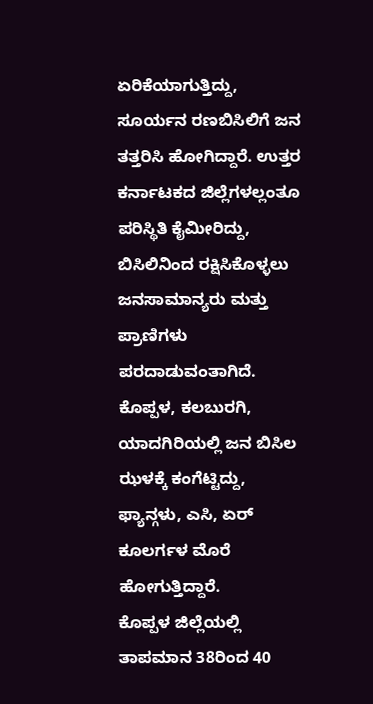ಏರಿಕೆಯಾಗುತ್ತಿದ್ದು, ಸೂರ್ಯನ ರಣಬಿಸಿಲಿಗೆ ಜನ ತತ್ತರಿಸಿ ಹೋಗಿದ್ದಾರೆ. ಉತ್ತರ ಕರ್ನಾಟಕದ ಜಿಲ್ಲೆಗಳಲ್ಲಂತೂ ಪರಿಸ್ಥಿತಿ ಕೈಮೀರಿದ್ದು, ಬಿಸಿಲಿನಿಂದ ರಕ್ಷಿಸಿಕೊಳ್ಳಲು ಜನಸಾಮಾನ್ಯರು ಮತ್ತು ಪ್ರಾಣಿಗಳು ಪರದಾಡುವಂತಾಗಿದೆ. ಕೊಪ್ಪಳ, ಕಲಬುರಗಿ, ಯಾದಗಿರಿಯಲ್ಲಿ ಜನ ಬಿಸಿಲ ಝಳಕ್ಕೆ ಕಂಗೆಟ್ಟಿದ್ದು, ಫ್ಯಾನ್ಗಳು, ಎಸಿ, ಏರ್ ಕೂಲರ್ಗಳ ಮೊರೆ ಹೋಗುತ್ತಿದ್ದಾರೆ.
ಕೊಪ್ಪಳ ಜಿಲ್ಲೆಯಲ್ಲಿ ತಾಪಮಾನ 38ರಿಂದ 40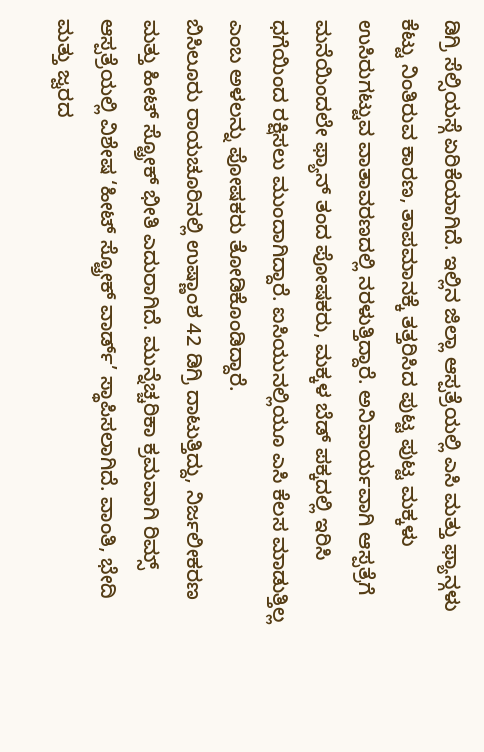ಡಿಗ್ರಿ ಸೆಲ್ಸಿಯಸ್ಗೆ ಏರಿಕೆಯಾಗಿದೆ. ಇಲ್ಲಿನ ಜಿಲ್ಲಾ ಆಸ್ಪತ್ರೆಯಲ್ಲಿ ಎಸಿ ಮತ್ತು ಫ್ಯಾನ್ಗಳು ಕೆಟ್ಟು ನಿಂತಿರುವ ಕಾರಣ, ತಾಪಮಾನಕ್ಕೆ ತತ್ತರಿಸಿದ ಪುಟ್ಟ ಪುಟ್ಟ ಮಕ್ಕಳು ಉಸಿರುಗಟ್ಟುವ ವಾತಾವರಣದಲ್ಲಿ ನರಳುತ್ತಿದ್ದಾರೆ. ಅನಿವಾರ್ಯವಾಗಿ ಆಸ್ಪತ್ರೆಗೆ ಮನೆಯಿಂದಲೇ ಫ್ಯಾನ್ ತಂದ ಪೋಷಕರು, ಮಕ್ಕಳ ಬೆಡ್ ಪಕ್ಕದಲ್ಲಿ ಇರಿಸಿ ಧಗೆಯಿಂದ ರಕ್ಷಿಸಲು ಮುಂದಾಗಿದ್ದಾರೆ. ಐಸಿಯುನಲ್ಲಿಯೂ ಎಸಿ ಕೆಲಸ ಮಾಡುತ್ತಿಲ್ಲ ಎಂಬ ಅಳಲನ್ನು ಪೋಷಕರು ತೋಡಿಕೊಂಡಿದ್ದಾರೆ.
ಬಿಸಿಲೂರು ರಾಯಚೂರಿನಲ್ಲಿ ಉಷ್ಣಾಂಶ 42 ಡಿಗ್ರಿ ದಾಟುತ್ತಿದ್ದು, ನಿರ್ಜಲೀಕರಣ ಮತ್ತು ಹೀಟ್ ಸ್ಟ್ರೋಕ್ ಭೀತಿ ಎದುರಾಗಿದೆ. ಮುನ್ನೆಚ್ಚರಿಕಾ ಕ್ರಮವಾಗಿ ರಿಮ್ಸ್ ಆಸ್ಪತ್ರೆಯಲ್ಲಿ ವಿಶೇಷ ‘ಹೀಟ್ ಸ್ಟ್ರೋಕ್ ವಾರ್ಡ್’ ಸ್ಥಾಪಿಸಲಾಗಿದೆ. ವಾಂತಿ, ಭೇದಿ ಮತ್ತು ಜ್ವರದ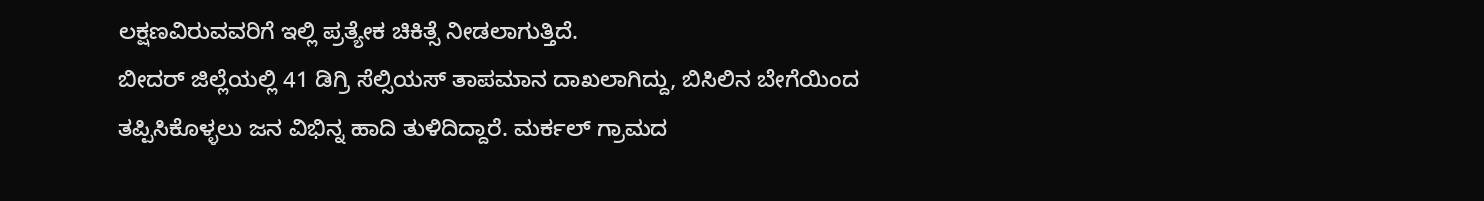ಲಕ್ಷಣವಿರುವವರಿಗೆ ಇಲ್ಲಿ ಪ್ರತ್ಯೇಕ ಚಿಕಿತ್ಸೆ ನೀಡಲಾಗುತ್ತಿದೆ.
ಬೀದರ್ ಜಿಲ್ಲೆಯಲ್ಲಿ 41 ಡಿಗ್ರಿ ಸೆಲ್ಸಿಯಸ್ ತಾಪಮಾನ ದಾಖಲಾಗಿದ್ದು, ಬಿಸಿಲಿನ ಬೇಗೆಯಿಂದ ತಪ್ಪಿಸಿಕೊಳ್ಳಲು ಜನ ವಿಭಿನ್ನ ಹಾದಿ ತುಳಿದಿದ್ದಾರೆ. ಮರ್ಕಲ್ ಗ್ರಾಮದ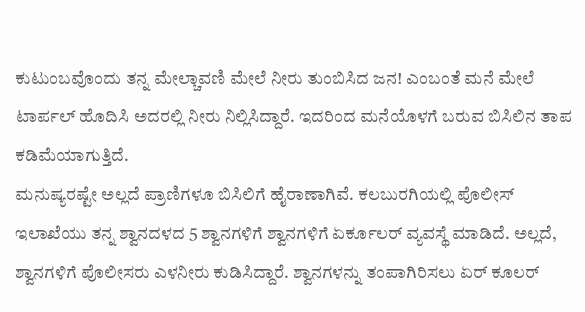ಕುಟುಂಬವೊಂದು ತನ್ನ ಮೇಲ್ಚಾವಣಿ ಮೇಲೆ ನೀರು ತುಂಬಿಸಿದ ಜನ! ಎಂಬಂತೆ ಮನೆ ಮೇಲೆ ಟಾರ್ಪಲ್ ಹೊದಿಸಿ ಅದರಲ್ಲಿ ನೀರು ನಿಲ್ಲಿಸಿದ್ದಾರೆ. ಇದರಿಂದ ಮನೆಯೊಳಗೆ ಬರುವ ಬಿಸಿಲಿನ ತಾಪ ಕಡಿಮೆಯಾಗುತ್ತಿದೆ.
ಮನುಷ್ಯರಷ್ಟೇ ಅಲ್ಲದೆ ಪ್ರಾಣಿಗಳೂ ಬಿಸಿಲಿಗೆ ಹೈರಾಣಾಗಿವೆ. ಕಲಬುರಗಿಯಲ್ಲಿ ಪೊಲೀಸ್ ಇಲಾಖೆಯು ತನ್ನ ಶ್ವಾನದಳದ 5 ಶ್ವಾನಗಳಿಗೆ ಶ್ವಾನಗಳಿಗೆ ಏರ್ಕೂಲರ್ ವ್ಯವಸ್ಥೆ ಮಾಡಿದೆ. ಅಲ್ಲದೆ, ಶ್ವಾನಗಳಿಗೆ ಪೊಲೀಸರು ಎಳನೀರು ಕುಡಿಸಿದ್ದಾರೆ. ಶ್ವಾನಗಳನ್ನು ತಂಪಾಗಿರಿಸಲು ಏರ್ ಕೂಲರ್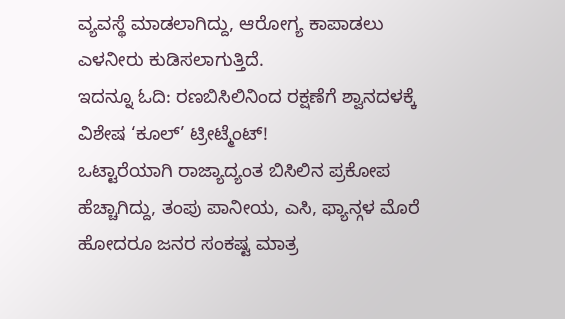ವ್ಯವಸ್ಥೆ ಮಾಡಲಾಗಿದ್ದು, ಆರೋಗ್ಯ ಕಾಪಾಡಲು ಎಳನೀರು ಕುಡಿಸಲಾಗುತ್ತಿದೆ.
ಇದನ್ನೂ ಓದಿ: ರಣಬಿಸಿಲಿನಿಂದ ರಕ್ಷಣೆಗೆ ಶ್ವಾನದಳಕ್ಕೆ ವಿಶೇಷ ‘ಕೂಲ್’ ಟ್ರೀಟ್ಮೆಂಟ್!
ಒಟ್ಟಾರೆಯಾಗಿ ರಾಜ್ಯಾದ್ಯಂತ ಬಿಸಿಲಿನ ಪ್ರಕೋಪ ಹೆಚ್ಚಾಗಿದ್ದು, ತಂಪು ಪಾನೀಯ, ಎಸಿ, ಫ್ಯಾನ್ಗಳ ಮೊರೆ ಹೋದರೂ ಜನರ ಸಂಕಷ್ಟ ಮಾತ್ರ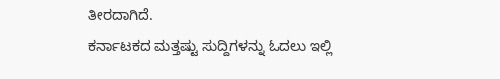ತೀರದಾಗಿದೆ.
ಕರ್ನಾಟಕದ ಮತ್ತಷ್ಟು ಸುದ್ದಿಗಳನ್ನು ಓದಲು ಇಲ್ಲಿ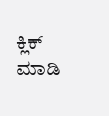ಕ್ಲಿಕ್ ಮಾಡಿ